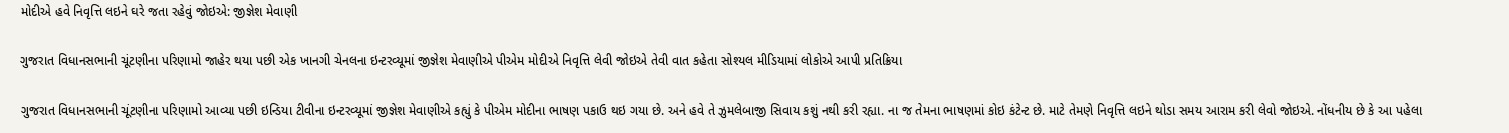મોદીએ હવે નિવૃત્તિ લઇને ઘરે જતા રહેવું જોઇએ: જીજ્ઞેશ મેવાણી

ગુજરાત વિધાનસભાની ચૂંટણીના પરિણામો જાહેર થયા પછી એક ખાનગી ચેનલના ઇન્ટરવ્યૂમાં જીજ્ઞેશ મેવાણીએ પીએમ મોદીએ નિવૃત્તિ લેવી જોઇએ તેવી વાત કહેતા સોશ્યલ મીડિયામાં લોકોએ આપી પ્રતિક્રિયા

ગુજરાત વિધાનસભાની ચૂંટણીના પરિણામો આવ્યા પછી ઇન્ડિયા ટીવીના ઇન્ટરવ્યૂમાં જીજ્ઞેશ મેવાણીએ કહ્યું કે પીએમ મોદીના ભાષણ પકાઉ થઇ ગયા છે. અને હવે તે ઝુમલેબાજી સિવાય કશું નથી કરી રહ્યા. ના જ તેમના ભાષણમાં કોઇ કંટેન્ટ છે. માટે તેમણે નિવૃત્તિ લઇને થોડા સમય આરામ કરી લેવો જોઇએ. નોંધનીય છે કે આ પહેલા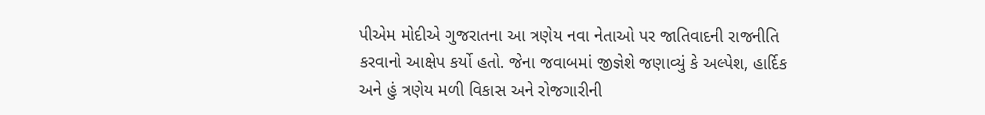પીએમ મોદીએ ગુજરાતના આ ત્રણેય નવા નેતાઓ પર જાતિવાદની રાજનીતિ કરવાનો આક્ષેપ કર્યો હતો. જેના જવાબમાં જીજ્ઞેશે જણાવ્યું કે અલ્પેશ, હાર્દિક અને હું ત્રણેય મળી વિકાસ અને રોજગારીની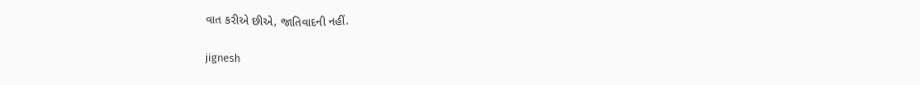વાત કરીએ છીએ, જાતિવાદની નહીં.

jignesh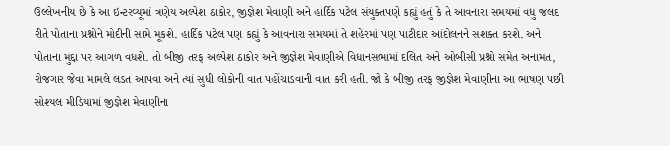ઉલ્લેખનીય છે કે આ ઇન્ટરવ્યૂમાં ત્રણેય અલ્પેશ ઠાકોર, જીજ્ઞેશ મેવાણી અને હાર્દિક પટેલ સંયુક્તપણે કહ્યું હતું કે તે આવનારા સમયમાં વધુ જલદ રીતે પોતાના પ્રશ્નોને મોદીની સામે મૂકશે. હાર્દિક પટેલ પણ કહ્યું કે આવનારા સમયમાં તે શહેરમાં પણ પાટીદાર આંદોલનને સશક્ત કરશે. અને પોતાના મુદ્દા પર આગળ વધશે. તો બીજી તરફ અલ્પેશ ઠાકોર અને જીજ્ઞેશ મેવાણીએ વિધાનસભામાં દલિત અને ઓબીસી પ્રશ્નો સમેત અનામત, રોજગાર જેવા મામલે લડત આપવા અને ત્યાં સુધી લોકોની વાત પહોંચાડવાની વાત કરી હતી. જો કે બીજી તરફ જીજ્ઞેશ મેવાણીના આ ભાષણ પછી સોશ્યલ મીડિયામાં જીજ્ઞેશ મેવાણીના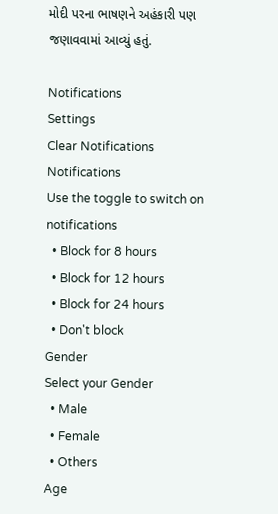મોદી પરના ભાષણને અહંકારી પણ જણાવવામાં આવ્યું હતું.

Notifications
Settings
Clear Notifications
Notifications
Use the toggle to switch on notifications
  • Block for 8 hours
  • Block for 12 hours
  • Block for 24 hours
  • Don't block
Gender
Select your Gender
  • Male
  • Female
  • Others
Age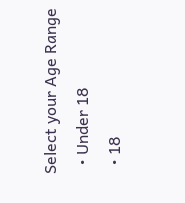Select your Age Range
  • Under 18
  • 18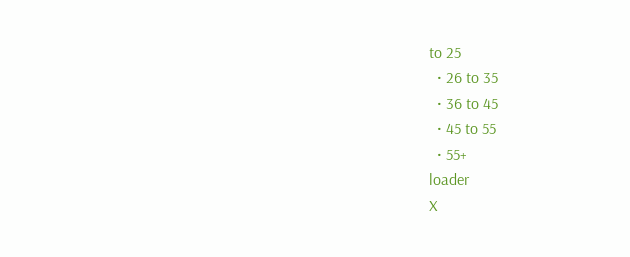to 25
  • 26 to 35
  • 36 to 45
  • 45 to 55
  • 55+
loader
X